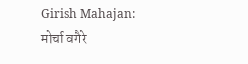Girish Mahajan: मोर्चा वगैरे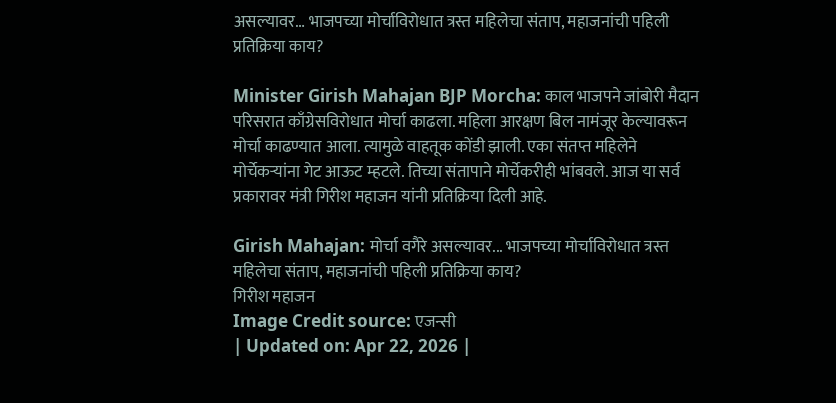असल्यावर… भाजपच्या मोर्चाविरोधात त्रस्त महिलेचा संताप, महाजनांची पहिली प्रतिक्रिया काय?

Minister Girish Mahajan BJP Morcha: काल भाजपने जांबोरी मैदान परिसरात काँग्रेसविरोधात मोर्चा काढला. महिला आरक्षण बिल नामंजूर केल्यावरून मोर्चा काढण्यात आला. त्यामुळे वाहतूक कोंडी झाली. एका संतप्त महिलेने मोर्चेकऱ्यांना गेट आऊट म्हटले. तिच्या संतापाने मोर्चेकरीही भांबवले. आज या सर्व प्रकारावर मंत्री गिरीश महाजन यांनी प्रतिक्रिया दिली आहे.

Girish Mahajan: मोर्चा वगैरे असल्यावर... भाजपच्या मोर्चाविरोधात त्रस्त महिलेचा संताप, महाजनांची पहिली प्रतिक्रिया काय?
गिरीश महाजन
Image Credit source: एजन्सी
| Updated on: Apr 22, 2026 |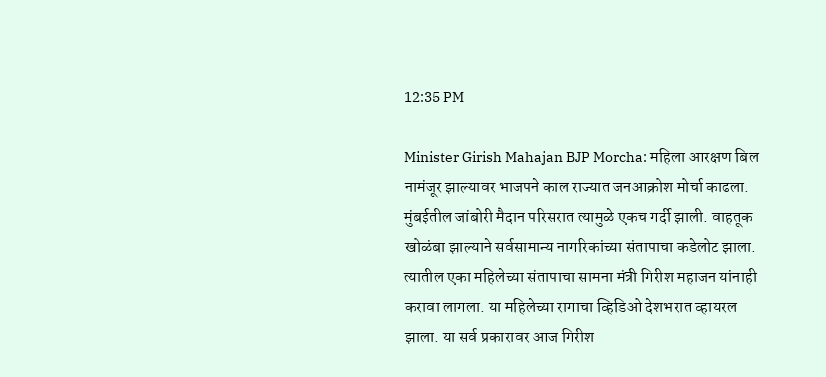12:35 PM

Minister Girish Mahajan BJP Morcha: महिला आरक्षण बिल नामंजूर झाल्यावर भाजपने काल राज्यात जनआक्रोश मोर्चा काढला. मुंबईतील जांबोरी मैदान परिसरात त्यामुळे एकच गर्दी झाली. वाहतूक खोळंबा झाल्याने सर्वसामान्य नागरिकांच्या संतापाचा कडेलोट झाला. त्यातील एका महिलेच्या संतापाचा सामना मंत्री गिरीश महाजन यांनाही करावा लागला. या महिलेच्या रागाचा व्हिडिओ देशभरात व्हायरल झाला. या सर्व प्रकारावर आज गिरीश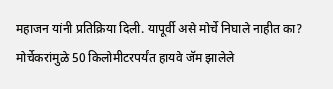महाजन यांनी प्रतिक्रिया दिली. यापूर्वी असे मोर्चे निघाले नाहीत का? मोर्चेकरांमुळे 50 किलोमीटरपर्यंत हायवे जॅम झालेले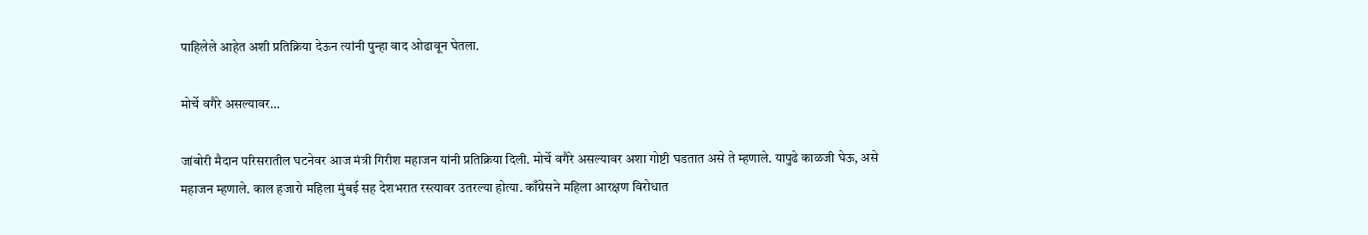पाहिलेले आहेत अशी प्रतिक्रिया देऊन त्यांनी पुन्हा वाद ओढावून घेतला.

मोर्चे वगैरे असल्यावर…

जांबोरी मैदान परिसरातील घटनेवर आज मंत्री गिरीश महाजन यांनी प्रतिक्रिया दिली. मोर्चे वगैरे असल्यावर अशा गोष्टी घडतात असे ते म्हणाले. यापुढे काळजी घेऊ, असे महाजन म्हणाले. काल हजारो महिला मुंबई सह देशभरात रस्त्यावर उतरल्या होत्या. काँग्रेसने महिला आरक्षण विरोधात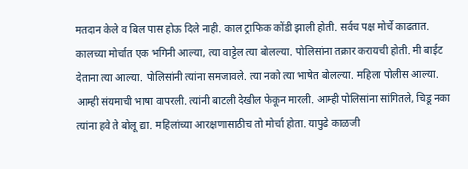मतदान केले व बिल पास होऊ दिले नाही. काल ट्राफिक कोंडी झाली होती. सर्वच पक्ष मोर्चे काढतात. कालच्या मोर्चात एक भगिनी आल्या, त्या वाट्टेल त्या बोलल्या. पोलिसांना तक्रार करायची होती. मी बाईट देताना त्या आल्या. पोलिसांनी त्यांना समजावले. त्या नको त्या भाषेत बोलल्या. महिला पोलीस आल्या. आम्ही संयमाची भाषा वापरली. त्यांनी बाटली देखील फेकून मारली. आम्ही पोलिसांना सांगितले, चिडू नका
त्यांना हवे ते बोलू द्या. महिलांच्या आरक्षणासाठीच तो मोर्चा होता. यापुढे काळजी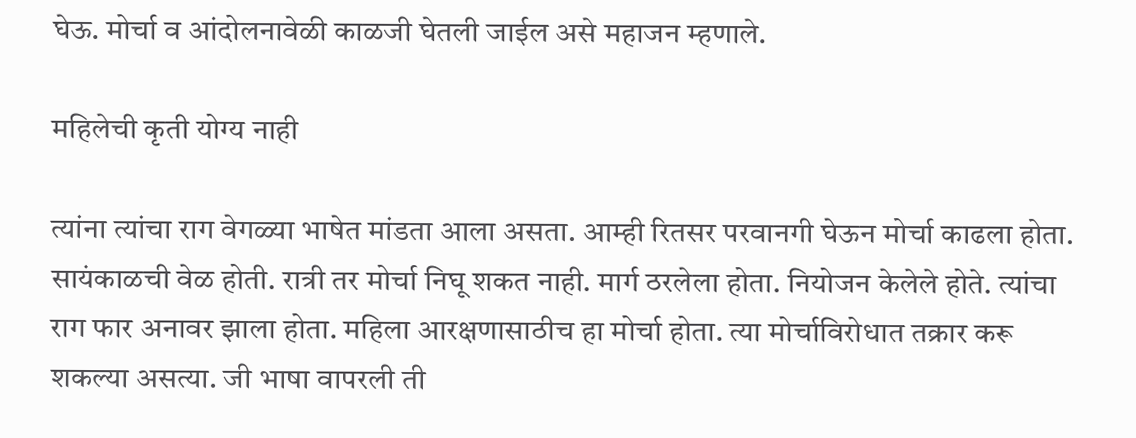घेऊ. मोर्चा व आंदोलनावेळी काळजी घेतली जाईल असे महाजन म्हणाले.

महिलेची कृती योग्य नाही

त्यांना त्यांचा राग वेगळ्या भाषेत मांडता आला असता. आम्ही रितसर परवानगी घेऊन मोर्चा काढला होता. सायंकाळची वेळ होती. रात्री तर मोर्चा निघू शकत नाही. मार्ग ठरलेला होता. नियोजन केलेले होते. त्यांचा राग फार अनावर झाला होता. महिला आरक्षणासाठीच हा मोर्चा होता. त्या मोर्चाविरोधात तक्रार करू शकल्या असत्या. जी भाषा वापरली ती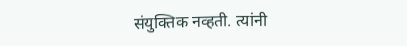संयुक्तिक नव्हती. त्यांनी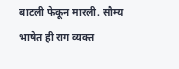बाटली फेकून मारली. सौम्य भाषेत ही राग व्यक्त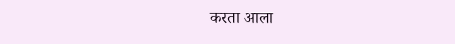करता आला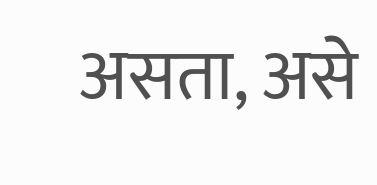असता, असे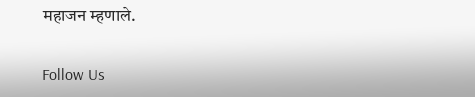महाजन म्हणाले.

Follow Us